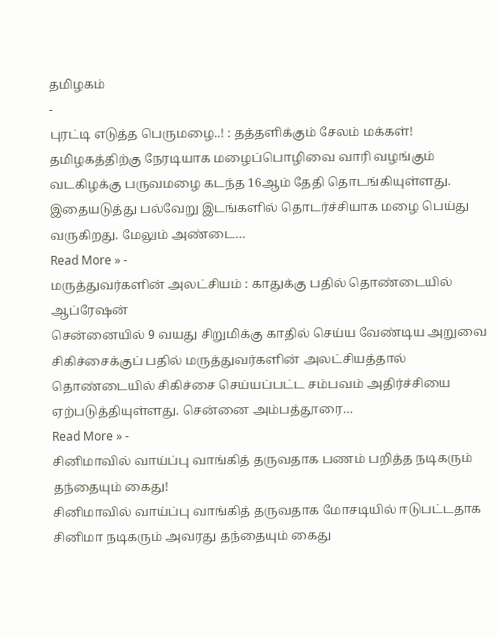தமிழகம்
-
புரட்டி எடுத்த பெருமழை..! : தத்தளிக்கும் சேலம் மக்கள்!
தமிழகத்திற்கு நேரடியாக மழைப்பொழிவை வாரி வழங்கும் வடகிழக்கு பருவமழை கடந்த 16ஆம் தேதி தொடங்கியுள்ளது. இதையடுத்து பல்வேறு இடங்களில் தொடர்ச்சியாக மழை பெய்து வருகிறது. மேலும் அண்டை…
Read More » -
மருத்துவர்களின் அலட்சியம் : காதுக்கு பதில் தொண்டையில் ஆப்ரேஷன்
சென்னையில் 9 வயது சிறுமிக்கு காதில் செய்ய வேண்டிய அறுவை சிகிச்சைக்குப் பதில் மருத்துவர்களின் அலட்சியத்தால் தொண்டையில் சிகிச்சை செய்யப்பட்ட சம்பவம் அதிர்ச்சியை ஏற்படுத்தியுள்ளது. சென்னை அம்பத்தூரை…
Read More » -
சினிமாவில் வாய்ப்பு வாங்கித் தருவதாக பணம் பறித்த நடிகரும் தந்தையும் கைது!
சினிமாவில் வாய்ப்பு வாங்கித் தருவதாக மோசடியில் ஈடுபட்டதாக சினிமா நடிகரும் அவரது தந்தையும் கைது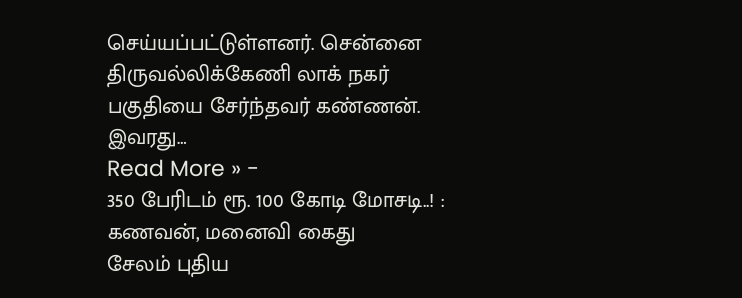செய்யப்பட்டுள்ளனர். சென்னை திருவல்லிக்கேணி லாக் நகர் பகுதியை சேர்ந்தவர் கண்ணன். இவரது…
Read More » -
350 பேரிடம் ரூ. 100 கோடி மோசடி..! : கணவன், மனைவி கைது
சேலம் புதிய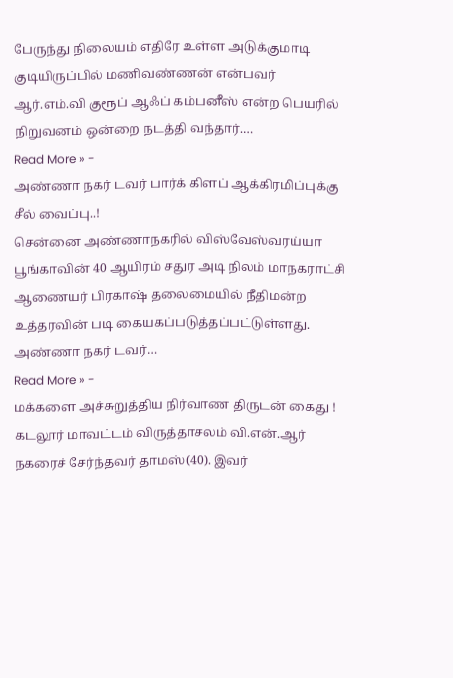பேருந்து நிலையம் எதிரே உள்ள அடுக்குமாடி குடியிருப்பில் மணிவண்ணன் என்பவர் ஆர்.எம்.வி குரூப் ஆஃப் கம்பனீஸ் என்ற பெயரில் நிறுவனம் ஒன்றை நடத்தி வந்தார்.…
Read More » -
அண்ணா நகர் டவர் பார்க் கிளப் ஆக்கிரமிப்புக்கு சீல் வைப்பு..!
சென்னை அண்ணாநகரில் விஸ்வேஸ்வரய்யா பூங்காவின் 40 ஆயிரம் சதுர அடி நிலம் மாநகராட்சி ஆணையர் பிரகாஷ் தலைமையில் நீதிமன்ற உத்தரவின் படி கையகப்படுத்தப்பட்டுள்ளது. அண்ணா நகர் டவர்…
Read More » -
மக்களை அச்சுறுத்திய நிர்வாண திருடன் கைது !
கடலூர் மாவட்டம் விருத்தாசலம் வி.என்.ஆர் நகரைச் சேர்ந்தவர் தாமஸ்(40). இவர்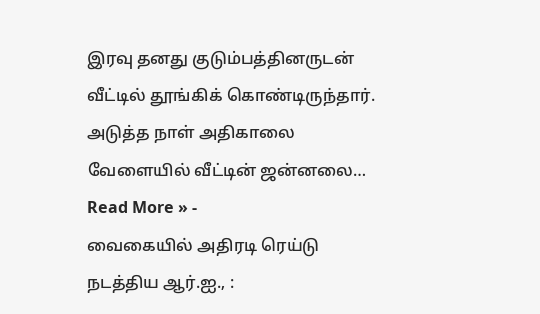இரவு தனது குடும்பத்தினருடன் வீட்டில் தூங்கிக் கொண்டிருந்தார். அடுத்த நாள் அதிகாலை வேளையில் வீட்டின் ஜன்னலை…
Read More » -
வைகையில் அதிரடி ரெய்டு நடத்திய ஆர்.ஐ., :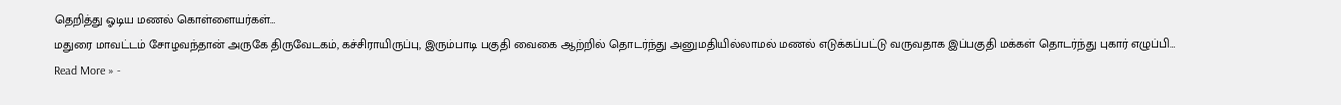தெறித்து ஓடிய மணல் கொள்ளையர்கள்…
மதுரை மாவட்டம் சோழவந்தான் அருகே திருவேடகம், கச்சிராயிருப்பு, இரும்பாடி பகுதி வைகை ஆற்றில் தொடர்ந்து அனுமதியில்லாமல் மணல் எடுக்கப்பட்டு வருவதாக இப்பகுதி மக்கள் தொடர்ந்து புகார் எழுப்பி…
Read More » -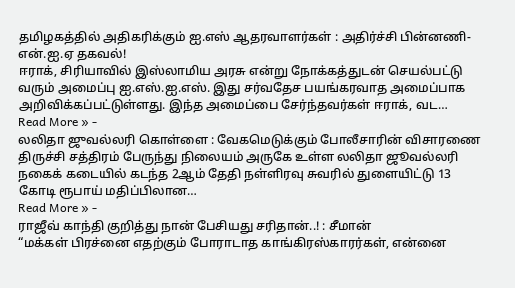தமிழகத்தில் அதிகரிக்கும் ஐ.எஸ் ஆதரவாளர்கள் : அதிர்ச்சி பின்னணி- என்.ஐ.ஏ தகவல்!
ஈராக், சிரியாவில் இஸ்லாமிய அரசு என்று நோக்கத்துடன் செயல்பட்டு வரும் அமைப்பு ஐ.எஸ்.ஐ.எஸ். இது சர்வதேச பயங்கரவாத அமைப்பாக அறிவிக்கப்பட்டுள்ளது. இந்த அமைப்பை சேர்ந்தவர்கள் ஈராக், வட…
Read More » -
லலிதா ஜுவல்லரி கொள்ளை : வேகமெடுக்கும் போலீசாரின் விசாரணை
திருச்சி சத்திரம் பேருந்து நிலையம் அருகே உள்ள லலிதா ஜூவல்லரி நகைக் கடையில் கடந்த 2ஆம் தேதி நள்ளிரவு சுவரில் துளையிட்டு 13 கோடி ரூபாய் மதிப்பிலான…
Read More » -
ராஜீவ் காந்தி குறித்து நான் பேசியது சரிதான்..! : சீமான்
“மக்கள் பிரச்னை எதற்கும் போராடாத காங்கிரஸ்காரர்கள், என்னை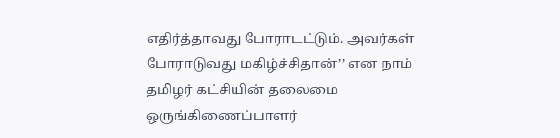எதிர்த்தாவது போராடட்டும். அவர்கள் போராடுவது மகிழ்ச்சிதான்’’ என நாம் தமிழர் கட்சியின் தலைமை ஒருங்கிணைப்பாளர்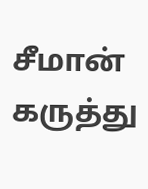சீமான் கருத்து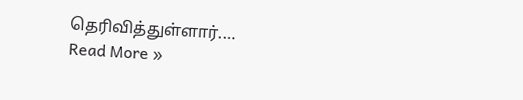தெரிவித்துள்ளார்.…
Read More »